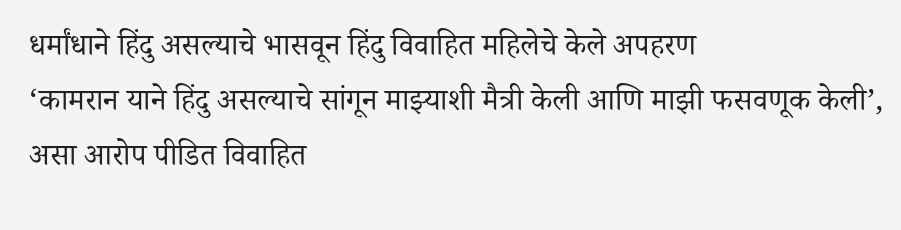धर्मांधाने हिंदु असल्याचे भासवून हिंदु विवाहित महिलेचे केले अपहरण
‘कामरान याने हिंदु असल्याचे सांगून माझ्याशी मैत्री केली आणि माझी फसवणूक केली’, असा आरोप पीडित विवाहित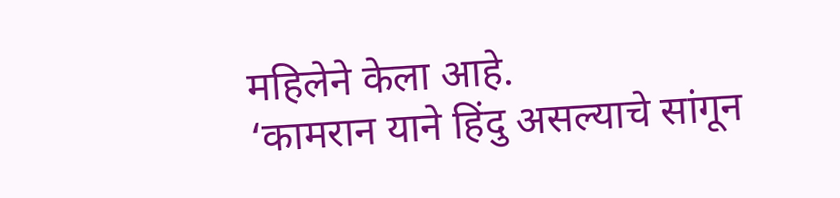महिलेने केला आहे.
‘कामरान याने हिंदु असल्याचे सांगून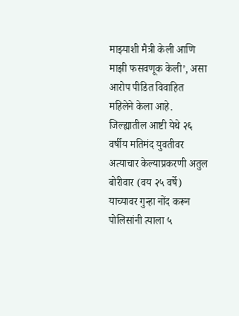माझ्याशी मैत्री केली आणि माझी फसवणूक केली’, असा आरोप पीडित विवाहित महिलेने केला आहे.
जिल्ह्यातील आष्टी येथे २६ वर्षीय मतिमंद युवतीवर अत्याचार केल्याप्रकरणी अतुल बोरीवार (वय २५ वर्षे) याच्यावर गुन्हा नोंद करून पोलिसांनी त्याला ५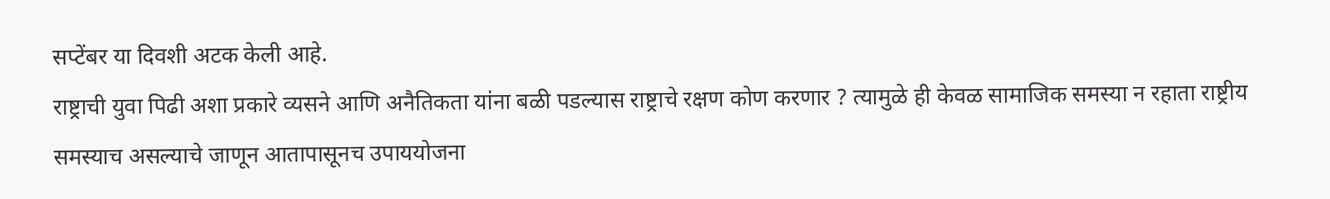सप्टेंबर या दिवशी अटक केली आहे.
राष्ट्राची युवा पिढी अशा प्रकारे व्यसने आणि अनैतिकता यांना बळी पडल्यास राष्ट्राचे रक्षण कोण करणार ? त्यामुळे ही केवळ सामाजिक समस्या न रहाता राष्ट्रीय समस्याच असल्याचे जाणून आतापासूनच उपाययोजना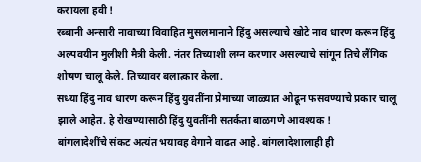करायला हवी !
रब्बानी अन्सारी नावाच्या विवाहित मुसलमानाने हिंदु असल्याचे खोटे नाव धारण करून हिंदु अल्पवयीन मुलीशी मैत्री केली. नंतर तिच्याशी लग्न करणार असल्याचे सांगून तिचे लैंगिक शोषण चालू केले. तिच्यावर बलात्कार केला.
सध्या हिंदु नाव धारण करून हिंदु युवतींना प्रेमाच्या जाळ्यात ओढून फसवण्याचे प्रकार चालू झाले आहेत. हे रोखण्यासाठी हिंदु युवतींनी सतर्कता बाळगणे आवश्यक !
बांगलादेशींचे संकट अत्यंत भयावह वेगाने वाढत आहे. बांगलादेशालाही ही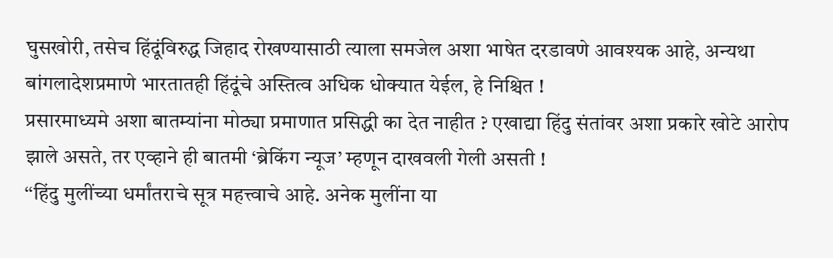घुसखोरी, तसेच हिंदूंविरुद्ध जिहाद रोखण्यासाठी त्याला समजेल अशा भाषेत दरडावणे आवश्यक आहे, अन्यथा बांगलादेशप्रमाणे भारतातही हिंदूंचे अस्तित्व अधिक धोक्यात येईल, हे निश्चित !
प्रसारमाध्यमे अशा बातम्यांना मोठ्या प्रमाणात प्रसिद्धी का देत नाहीत ? एखाद्या हिंदु संतांवर अशा प्रकारे खोटे आरोप झाले असते, तर एव्हाने ही बातमी ‘ब्रेकिंग न्यूज’ म्हणून दाखवली गेली असती !
‘‘हिंदु मुलींच्या धर्मांतराचे सूत्र महत्त्वाचे आहे. अनेक मुलींना या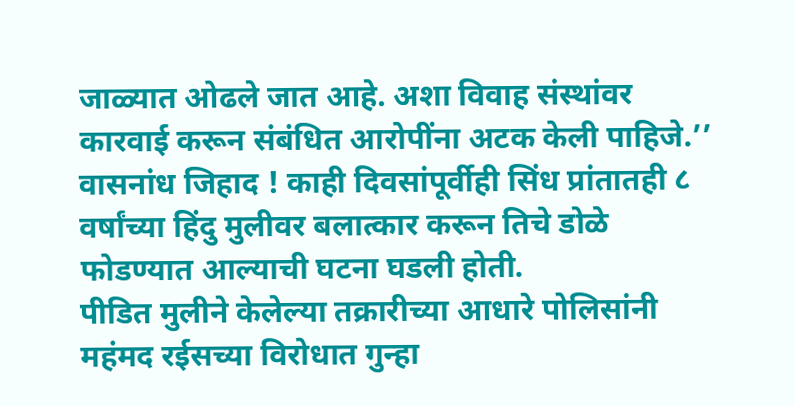जाळ्यात ओढले जात आहे. अशा विवाह संस्थांवर कारवाई करून संबंधित आरोपींना अटक केली पाहिजे.’’
वासनांध जिहाद ! काही दिवसांपूर्वीही सिंध प्रांतातही ८ वर्षांच्या हिंदु मुलीवर बलात्कार करून तिचे डोळे फोडण्यात आल्याची घटना घडली होती.
पीडित मुलीने केलेल्या तक्रारीच्या आधारे पोलिसांनी महंमद रईसच्या विरोधात गुन्हा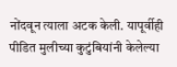नोंदवून त्याला अटक केली. यापूर्वीही पीडित मुलीच्या कुटुंबियांनी केलेल्या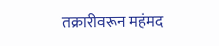तक्रारीवरून महंमद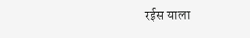रईस याला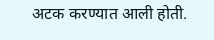अटक करण्यात आली होती.